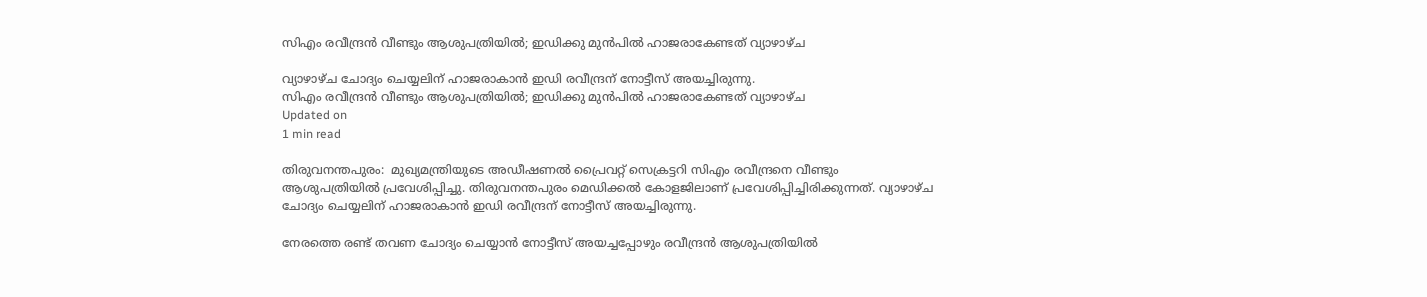സിഎം രവീന്ദ്രന്‍ വീണ്ടും ആശുപത്രിയില്‍; ഇഡിക്കു മുന്‍പില്‍ ഹാജരാകേണ്ടത് വ്യാഴാഴ്ച

വ്യാഴാഴ്ച ചോദ്യം ചെയ്യലിന് ഹാജരാകാന്‍ ഇഡി രവീന്ദ്രന് നോട്ടീസ് അയച്ചിരുന്നു.
സിഎം രവീന്ദ്രന്‍ വീണ്ടും ആശുപത്രിയില്‍; ഇഡിക്കു മുന്‍പില്‍ ഹാജരാകേണ്ടത് വ്യാഴാഴ്ച
Updated on
1 min read

തിരുവനന്തപുരം:  മുഖ്യമന്ത്രിയുടെ അഡീഷണല്‍ പ്രൈവറ്റ് സെക്രട്ടറി സിഎം രവീന്ദ്രനെ വീണ്ടും ആശുപത്രിയില്‍ പ്രവേശിപ്പിച്ചു. തിരുവനന്തപുരം മെഡിക്കല്‍ കോളജിലാണ് പ്രവേശിപ്പിച്ചിരിക്കുന്നത്. വ്യാഴാഴ്ച ചോദ്യം ചെയ്യലിന് ഹാജരാകാന്‍ ഇഡി രവീന്ദ്രന് നോട്ടീസ് അയച്ചിരുന്നു.

നേരത്തെ രണ്ട് തവണ ചോദ്യം ചെയ്യാന്‍ നോട്ടീസ് അയച്ചപ്പോഴും രവീന്ദ്രന്‍ ആശുപത്രിയില്‍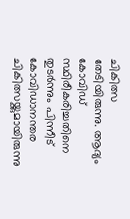ചികിത്സ തേടിയിരുന്നു. ആദ്യം കോവിഡ് സ്ഥിരീകരിച്ചതിനെ തുടര്‍ന്നും പിന്നീട് കോവിഡാനന്തര ചികിത്സയ്ക്കുമായിരുന്നു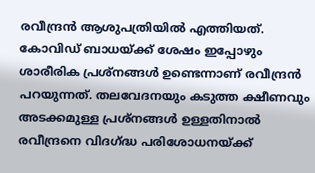രവീന്ദ്രന്‍ ആശുപത്രിയില്‍ എത്തിയത്. കോവിഡ് ബാധയ്ക്ക് ശേഷം ഇപ്പോഴും ശാരീരിക പ്രശ്‌നങ്ങള്‍ ഉണ്ടെന്നാണ് രവീന്ദ്രന്‍ പറയുന്നത്. തലവേദനയും കടുത്ത ക്ഷീണവും അടക്കമുള്ള പ്രശ്‌നങ്ങള്‍ ഉള്ളതിനാല്‍ രവീന്ദ്രനെ വിദഗ്ദ്ധ പരിശോധനയ്ക്ക്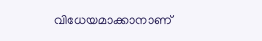വിധേയമാക്കാനാണ്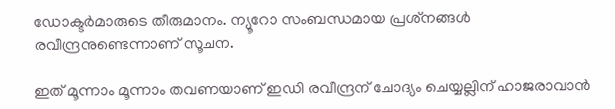ഡോക്ടര്‍മാരുടെ തീരുമാനം. ന്യൂറോ സംബന്ധമായ പ്രശ്‌നങ്ങള്‍ രവീന്ദ്രനുണ്ടെന്നാണ് സൂചന.

ഇത് മൂന്നാം മൂന്നാം തവണയാണ് ഇഡി രവീന്ദ്രന് ചോദ്യം ചെയ്യല്ലിന് ഹാജരാവാന്‍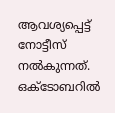ആവശ്യപ്പെട്ട് നോട്ടീസ് നല്‍കുന്നത്. ഒക്ടോബറില്‍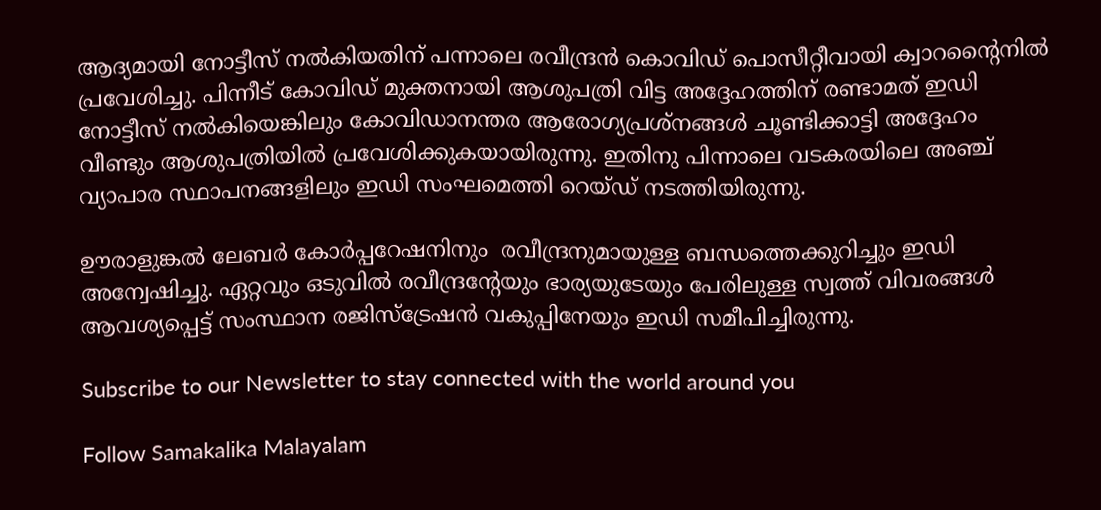ആദ്യമായി നോട്ടീസ് നല്‍കിയതിന് പന്നാലെ രവീന്ദ്രന്‍ കൊവിഡ് പൊസീറ്റീവായി ക്വാറന്റൈനില്‍ പ്രവേശിച്ചു. പിന്നീട് കോവിഡ് മുക്തനായി ആശുപത്രി വിട്ട അദ്ദേഹത്തിന് രണ്ടാമത് ഇഡി നോട്ടീസ് നല്‍കിയെങ്കിലും കോവിഡാനന്തര ആരോഗ്യപ്രശ്‌നങ്ങള്‍ ചൂണ്ടിക്കാട്ടി അദ്ദേഹം വീണ്ടും ആശുപത്രിയില്‍ പ്രവേശിക്കുകയായിരുന്നു. ഇതിനു പിന്നാലെ വടകരയിലെ അഞ്ച് വ്യാപാര സ്ഥാപനങ്ങളിലും ഇഡി സംഘമെത്തി റെയ്ഡ് നടത്തിയിരുന്നു.

ഊരാളുങ്കല്‍ ലേബര്‍ കോര്‍പ്പറേഷനിനും  രവീന്ദ്രനുമായുള്ള ബന്ധത്തെക്കുറിച്ചും ഇഡി അന്വേഷിച്ചു. ഏറ്റവും ഒടുവില്‍ രവീന്ദ്രന്റേയും ഭാര്യയുടേയും പേരിലുള്ള സ്വത്ത് വിവരങ്ങള്‍ ആവശ്യപ്പെട്ട് സംസ്ഥാന രജിസ്‌ട്രേഷന്‍ വകുപ്പിനേയും ഇഡി സമീപിച്ചിരുന്നു.

Subscribe to our Newsletter to stay connected with the world around you

Follow Samakalika Malayalam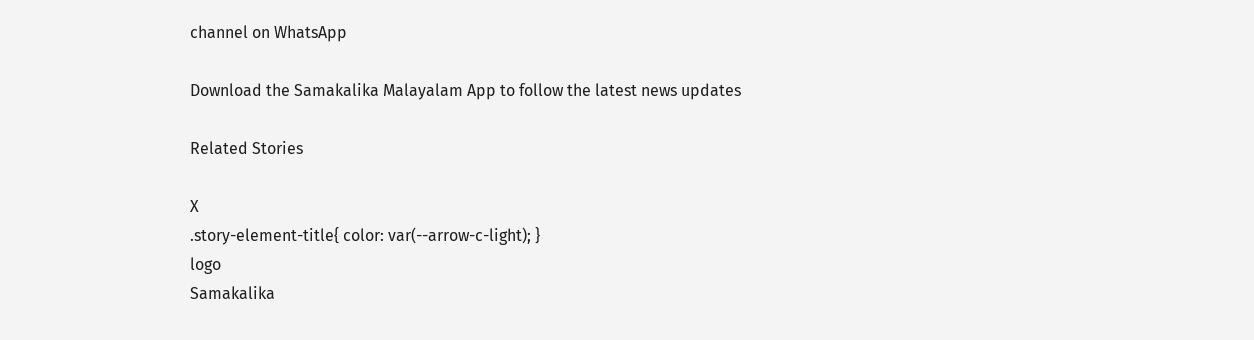channel on WhatsApp

Download the Samakalika Malayalam App to follow the latest news updates

Related Stories

X
.story-element-title{ color: var(--arrow-c-light); }
logo
Samakalika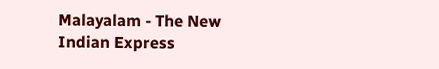Malayalam - The New Indian Express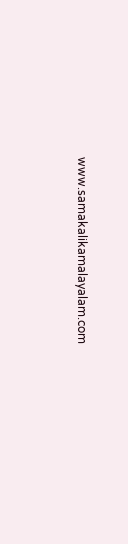www.samakalikamalayalam.com